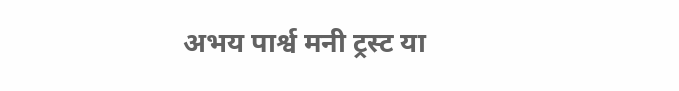अभय पार्श्व मनी ट्रस्ट या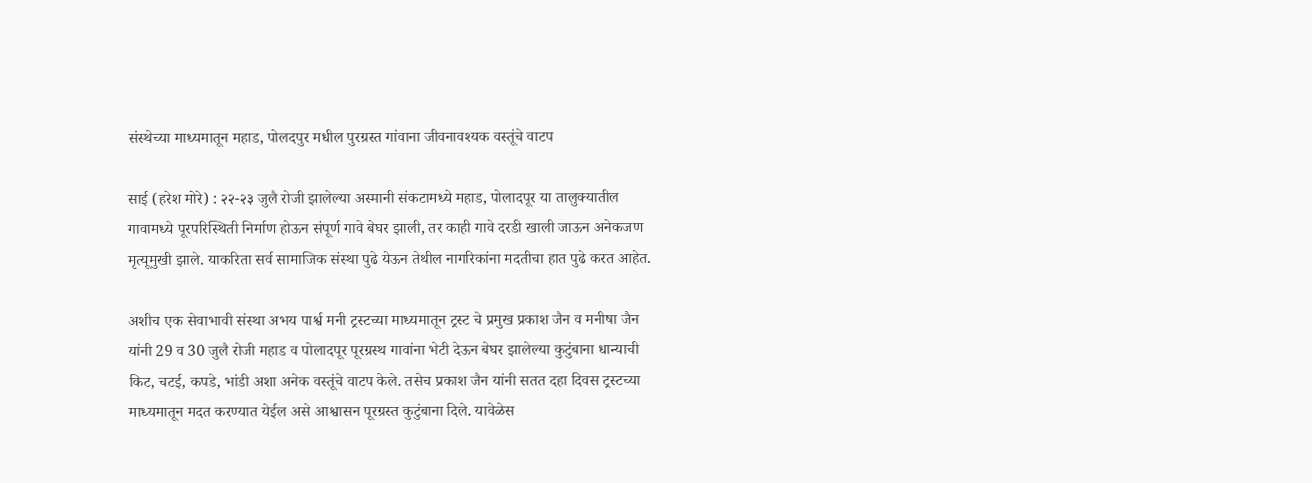संस्थेच्या माध्यमातून महाड, पोलदपुर मधील पुरग्रस्त गांवाना जीवनावश्यक वस्तूंचे वाटप

साई (हरेश मोरे) : २२-२३ जुलै रोजी झालेल्या अस्मानी संकटामध्ये महाड, पोलादपूर या तालुक्यातील गावामध्ये पूरपरिस्थिती निर्माण होऊन संपूर्ण गावे बेघर झाली, तर काही गावे दरडी खाली जाऊन अनेकजण मृत्यूमुखी झाले. याकरिता सर्व सामाजिक संस्था पुढे येऊन तेथील नागरिकांना मदतीचा हात पुढे करत आहेत.

अशीच एक सेवाभावी संस्था अभय पार्श्व मनी ट्रस्टच्या माध्यमातून ट्रस्ट चे प्रमुख प्रकाश जैन व मनीषा जैन यांनी 29 व 30 जुलै रोजी महाड व पोलादपूर पूरग्रस्थ गावांना भेटी देऊन बेघर झालेल्या कुटुंबाना धान्याची किट, चटई, कपडे, भांडी अशा अनेक वस्तूंचे वाटप केले. तसेच प्रकाश जैन यांनी सतत दहा दिवस ट्रस्टच्या माध्यमातून मदत करण्यात येईल असे आश्वासन पूरग्रस्त कुटुंबाना दिले. यावेळेस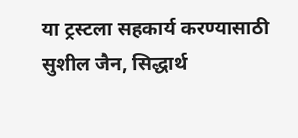या ट्रस्टला सहकार्य करण्यासाठी सुशील जैन, सिद्धार्थ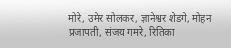मोरे, उमेर सोलकर, ज्ञानेश्वर शेडगे, मोहन प्रजापती, संजय गमरे, रितिका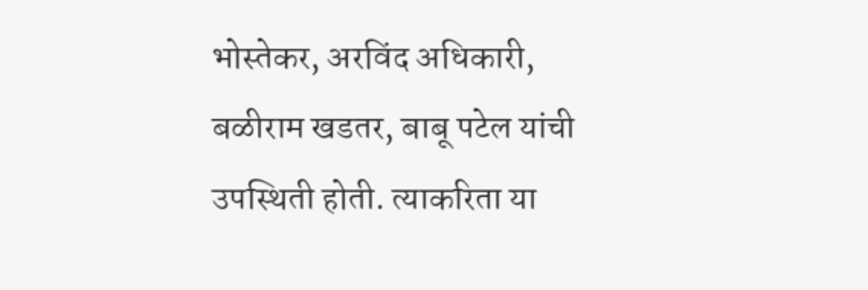भोस्तेकर, अरविंद अधिकारी, बळीराम खडतर, बाबू पटेल यांची उपस्थिती होती. त्याकरिता या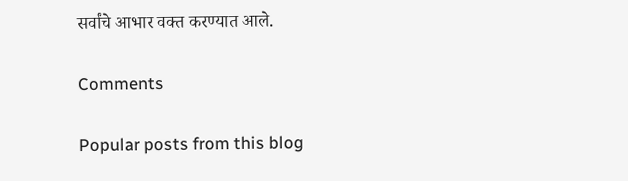सर्वांचे आभार वक्त करण्यात आले.

Comments

Popular posts from this blog